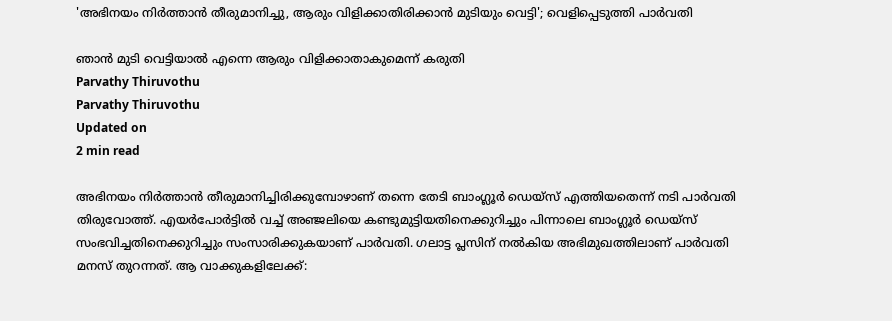'അഭിനയം നിര്‍ത്താന്‍ തീരുമാനിച്ചു, ആരും വിളിക്കാതിരിക്കാന്‍ മുടിയും വെട്ടി'; വെളിപ്പെടുത്തി പാര്‍വതി

ഞാന്‍ മുടി വെട്ടിയാല്‍ എന്നെ ആരും വിളിക്കാതാകുമെന്ന് കരുതി
Parvathy Thiruvothu
Parvathy Thiruvothu
Updated on
2 min read

അഭിനയം നിര്‍ത്താന്‍ തീരുമാനിച്ചിരിക്കുമ്പോഴാണ് തന്നെ തേടി ബാംഗ്ലൂര്‍ ഡെയ്‌സ് എത്തിയതെന്ന് നടി പാര്‍വതി തിരുവോത്ത്. എയര്‍പോര്‍ട്ടില്‍ വച്ച് അഞ്ജലിയെ കണ്ടുമുട്ടിയതിനെക്കുറിച്ചും പിന്നാലെ ബാംഗ്ലൂര്‍ ഡെയ്‌സ് സംഭവിച്ചതിനെക്കുറിച്ചും സംസാരിക്കുകയാണ് പാര്‍വതി. ഗലാട്ട പ്ലസിന് നല്‍കിയ അഭിമുഖത്തിലാണ് പാര്‍വതി മനസ് തുറന്നത്. ആ വാക്കുകളിലേക്ക്: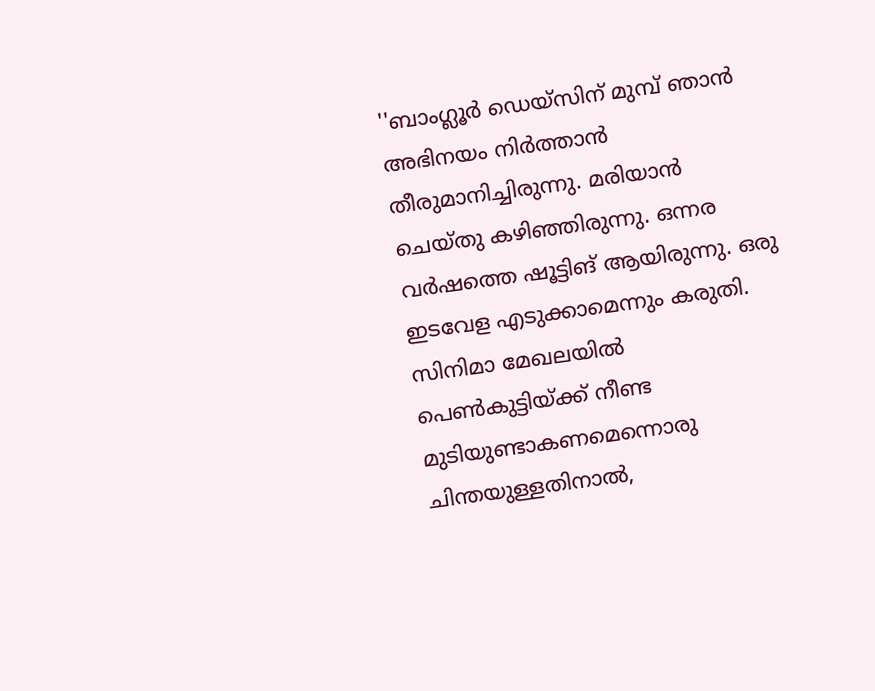''ബാംഗ്ലൂര്‍ ഡെയ്‌സിന് മുമ്പ് ഞാന്‍ അഭിനയം നിര്‍ത്താന്‍ തീരുമാനിച്ചിരുന്നു. മരിയാന്‍ ചെയ്തു കഴിഞ്ഞിരുന്നു. ഒന്നര വര്‍ഷത്തെ ഷൂട്ടിങ് ആയിരുന്നു. ഒരു ഇടവേള എടുക്കാമെന്നും കരുതി. സിനിമാ മേഖലയില്‍ പെണ്‍കുട്ടിയ്ക്ക് നീണ്ട മുടിയുണ്ടാകണമെന്നൊരു ചിന്തയുള്ളതിനാല്‍,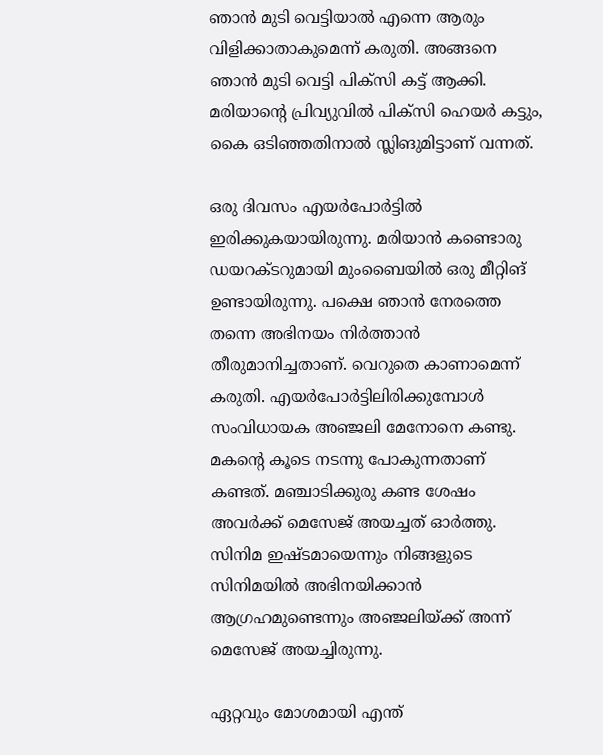ഞാന്‍ മുടി വെട്ടിയാല്‍ എന്നെ ആരും വിളിക്കാതാകുമെന്ന് കരുതി. അങ്ങനെ ഞാന്‍ മുടി വെട്ടി പിക്‌സി കട്ട് ആക്കി. മരിയാന്റെ പ്രിവ്യുവില്‍ പിക്‌സി ഹെയര്‍ കട്ടും, കൈ ഒടിഞ്ഞതിനാല്‍ സ്ലിങുമിട്ടാണ് വന്നത്.

ഒരു ദിവസം എയര്‍പോര്‍ട്ടില്‍ ഇരിക്കുകയായിരുന്നു. മരിയാന്‍ കണ്ടൊരു ഡയറക്ടറുമായി മുംബൈയില്‍ ഒരു മീറ്റിങ് ഉണ്ടായിരുന്നു. പക്ഷെ ഞാന്‍ നേരത്തെ തന്നെ അഭിനയം നിര്‍ത്താന്‍ തീരുമാനിച്ചതാണ്. വെറുതെ കാണാമെന്ന് കരുതി. എയര്‍പോര്‍ട്ടിലിരിക്കുമ്പോള്‍ സംവിധായക അഞ്ജലി മേനോനെ കണ്ടു. മകന്റെ കൂടെ നടന്നു പോകുന്നതാണ് കണ്ടത്. മഞ്ചാടിക്കുരു കണ്ട ശേഷം അവര്‍ക്ക് മെസേജ് അയച്ചത് ഓര്‍ത്തു. സിനിമ ഇഷ്ടമായെന്നും നിങ്ങളുടെ സിനിമയില്‍ അഭിനയിക്കാന്‍ ആഗ്രഹമുണ്ടെന്നും അഞ്ജലിയ്ക്ക് അന്ന് മെസേജ് അയച്ചിരുന്നു.

ഏറ്റവും മോശമായി എന്ത്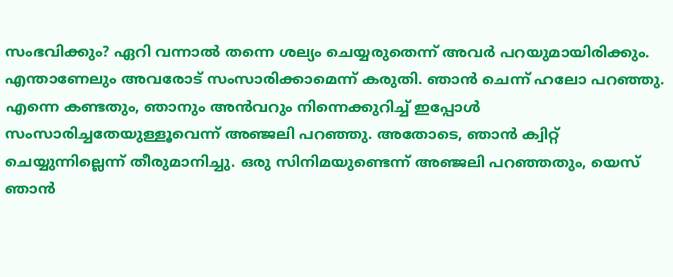സംഭവിക്കും? ഏറി വന്നാല്‍ തന്നെ ശല്യം ചെയ്യരുതെന്ന് അവര്‍ പറയുമായിരിക്കും. എന്താണേലും അവരോട് സംസാരിക്കാമെന്ന് കരുതി. ഞാന്‍ ചെന്ന് ഹലോ പറഞ്ഞു. എന്നെ കണ്ടതും, ഞാനും അന്‍വറും നിന്നെക്കുറിച്ച് ഇപ്പോള്‍ സംസാരിച്ചതേയുള്ളൂവെന്ന് അഞ്ജലി പറഞ്ഞു. അതോടെ, ഞാന്‍ ക്വിറ്റ് ചെയ്യുന്നില്ലെന്ന് തീരുമാനിച്ചു. ഒരു സിനിമയുണ്ടെന്ന് അഞ്ജലി പറഞ്ഞതും, യെസ് ഞാന്‍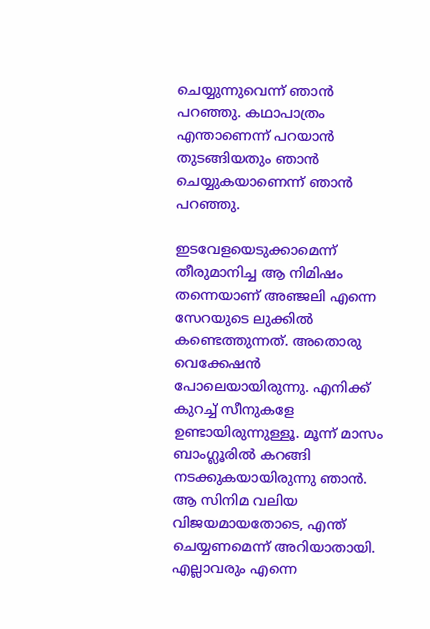ചെയ്യുന്നുവെന്ന് ഞാന്‍ പറഞ്ഞു. കഥാപാത്രം എന്താണെന്ന് പറയാന്‍ തുടങ്ങിയതും ഞാന്‍ ചെയ്യുകയാണെന്ന് ഞാന്‍ പറഞ്ഞു.

ഇടവേളയെടുക്കാമെന്ന് തീരുമാനിച്ച ആ നിമിഷം തന്നെയാണ് അഞ്ജലി എന്നെ സേറയുടെ ലുക്കില്‍ കണ്ടെത്തുന്നത്. അതൊരു വെക്കേഷന്‍ പോലെയായിരുന്നു. എനിക്ക് കുറച്ച് സീനുകളേ ഉണ്ടായിരുന്നുള്ളൂ. മൂന്ന് മാസം ബാംഗ്ലൂരില്‍ കറങ്ങി നടക്കുകയായിരുന്നു ഞാന്‍. ആ സിനിമ വലിയ വിജയമായതോടെ, എന്ത് ചെയ്യണമെന്ന് അറിയാതായി. എല്ലാവരും എന്നെ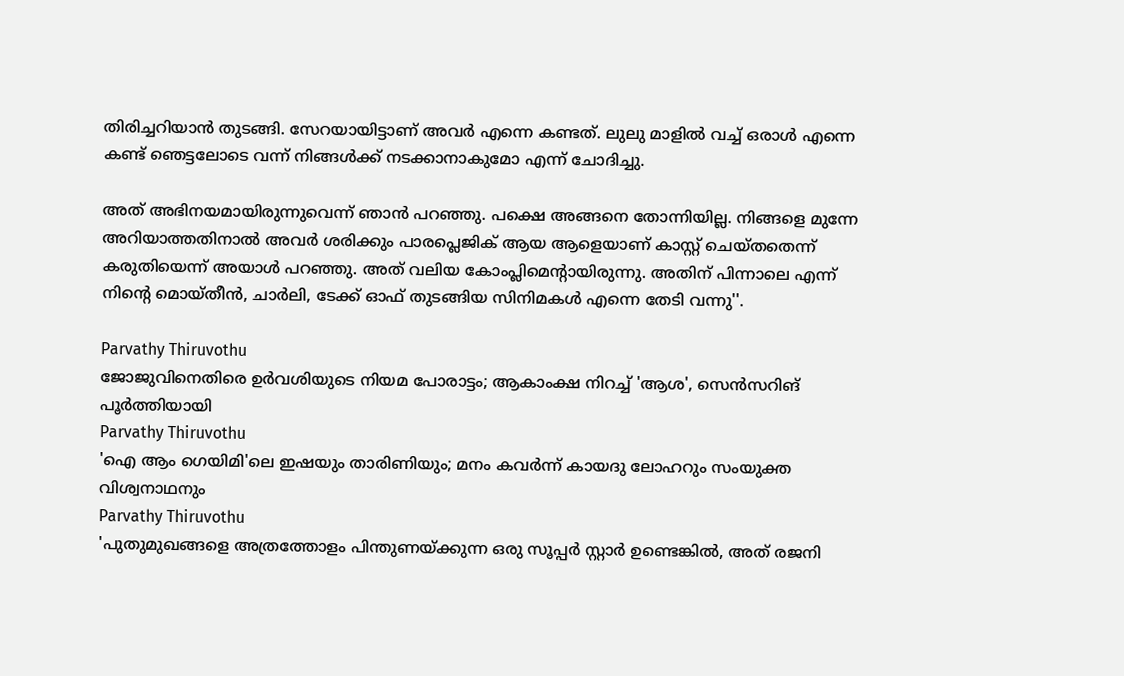തിരിച്ചറിയാന്‍ തുടങ്ങി. സേറയായിട്ടാണ് അവര്‍ എന്നെ കണ്ടത്. ലുലു മാളില്‍ വച്ച് ഒരാള്‍ എന്നെ കണ്ട് ഞെട്ടലോടെ വന്ന് നിങ്ങള്‍ക്ക് നടക്കാനാകുമോ എന്ന് ചോദിച്ചു.

അത് അഭിനയമായിരുന്നുവെന്ന് ഞാന്‍ പറഞ്ഞു. പക്ഷെ അങ്ങനെ തോന്നിയില്ല. നിങ്ങളെ മുന്നേ അറിയാത്തതിനാല്‍ അവര്‍ ശരിക്കും പാരപ്ലെജിക് ആയ ആളെയാണ് കാസ്റ്റ് ചെയ്തതെന്ന് കരുതിയെന്ന് അയാള്‍ പറഞ്ഞു. അത് വലിയ കോംപ്ലിമെന്റായിരുന്നു. അതിന് പിന്നാലെ എന്ന് നിന്റെ മൊയ്തീന്‍, ചാര്‍ലി, ടേക്ക് ഓഫ് തുടങ്ങിയ സിനിമകള്‍ എന്നെ തേടി വന്നു''.

Parvathy Thiruvothu
ജോജുവിനെതിരെ ഉർവശിയുടെ നിയമ പോരാട്ടം; ആകാംക്ഷ നിറച്ച് 'ആശ', സെൻസറിങ് പൂർത്തിയായി
Parvathy Thiruvothu
'ഐ ആം ഗെയിമി'ലെ ഇഷയും താരിണിയും; മനം കവര്‍ന്ന് കായദു ലോഹറും സംയുക്ത വിശ്വനാഥനും
Parvathy Thiruvothu
'പുതുമുഖങ്ങളെ അത്രത്തോളം പിന്തുണയ്ക്കുന്ന ഒരു സൂപ്പർ സ്റ്റാർ ഉണ്ടെങ്കിൽ, അത് രജനി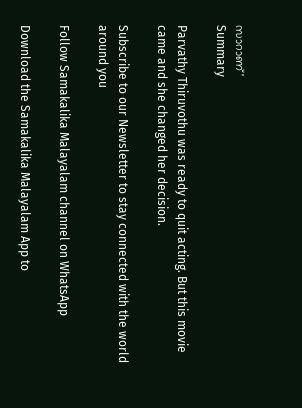സാറാണ്'
Summary

Parvathy Thiruvothu was ready to quit acting. But this movie came and she changed her decision.

Subscribe to our Newsletter to stay connected with the world around you

Follow Samakalika Malayalam channel on WhatsApp

Download the Samakalika Malayalam App to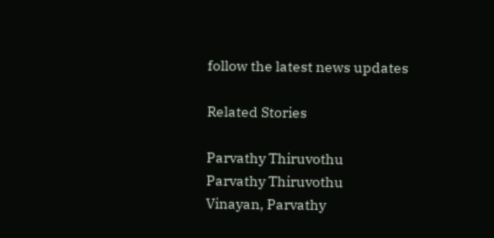follow the latest news updates

Related Stories

Parvathy Thiruvothu
Parvathy Thiruvothu
Vinayan, Parvathy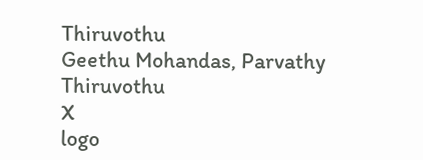Thiruvothu
Geethu Mohandas, Parvathy Thiruvothu
X
logo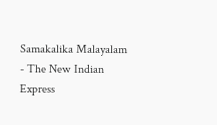Samakalika Malayalam - The New Indian Express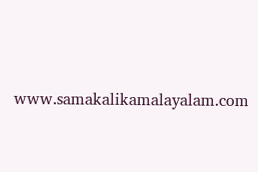www.samakalikamalayalam.com